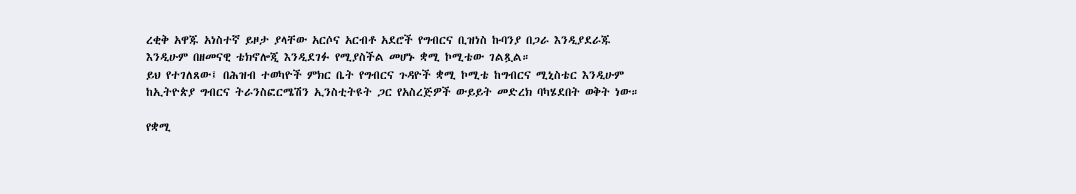ረቂቅ አዋጁ አነስተኛ ይዞታ ያላቸው አርሶና አርብቶ አደሮች የግብርና ቢዝነስ ኩባንያ በጋራ እንዲያደራጁ እንዲሁም በዘመናዊ ቴክኖሎጂ እንዲደገፉ የሚያስችል መሆኑ ቋሚ ኮሚቴው ገልጿል።
ይህ የተገለጸው፤ በሕዝብ ተወካዮች ምክር ቤት የግብርና ጉዳዮች ቋሚ ኮሚቴ ከግብርና ሚኒስቴር እንዲሁም ከኢትዮጵያ ግብርና ትራንስፎርሜሽን ኢንስቲትዩት ጋር የአስረጅዎች ውይይት መድረክ ባካሄደበት ወቅት ነው።

የቋሚ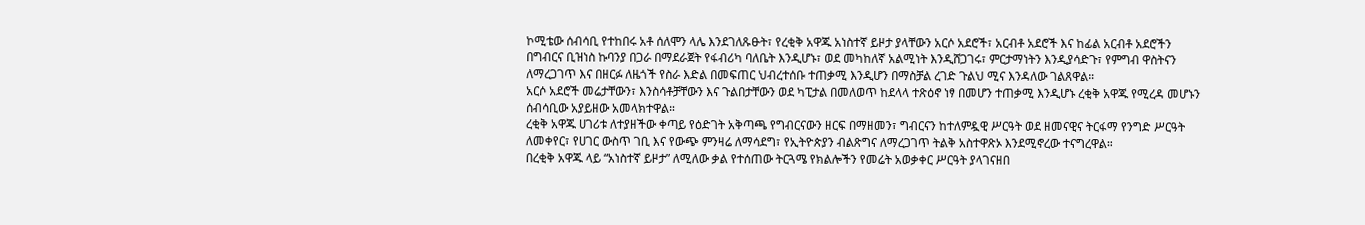ኮሚቴው ሰብሳቢ የተከበሩ አቶ ሰለሞን ላሌ እንደገለጹፁት፣ የረቂቅ አዋጁ አነስተኛ ይዞታ ያላቸውን አርሶ አደሮች፣ አርብቶ አደሮች እና ከፊል አርብቶ አደሮችን በግብርና ቢዝነስ ኩባንያ በጋራ በማደራጀት የፋብሪካ ባለቤት እንዲሆኑ፣ ወደ መካከለኛ አልሚነት እንዲሸጋገሩ፣ ምርታማነትን እንዲያሳድጉ፣ የምግብ ዋስትናን ለማረጋገጥ እና በዘርፉ ለዜጎች የስራ እድል በመፍጠር ህብረተሰቡ ተጠቃሚ እንዲሆን በማስቻል ረገድ ጉልህ ሚና እንዳለው ገልጸዋል።
አርሶ አደሮች መሬታቸውን፣ እንስሳቶቻቸውን እና ጉልበታቸውን ወደ ካፒታል በመለወጥ ከደላላ ተጽዕኖ ነፃ በመሆን ተጠቃሚ እንዲሆኑ ረቂቅ አዋጁ የሚረዳ መሆኑን ሰብሳቢው አያይዘው አመላክተዋል።
ረቂቅ አዋጁ ሀገሪቱ ለተያዘችው ቀጣይ የዕድገት አቅጣጫ የግብርናውን ዘርፍ በማዘመን፣ ግብርናን ከተለምዷዊ ሥርዓት ወደ ዘመናዊና ትርፋማ የንግድ ሥርዓት ለመቀየር፣ የሀገር ውስጥ ገቢ እና የውጭ ምንዛሬ ለማሳደግ፣ የኢትዮጵያን ብልጽግና ለማረጋገጥ ትልቅ አስተዋጽኦ እንደሚኖረው ተናግረዋል።
በረቂቅ አዋጁ ላይ “አነስተኛ ይዞታ” ለሚለው ቃል የተሰጠው ትርጓሜ የክልሎችን የመሬት አወቃቀር ሥርዓት ያላገናዘበ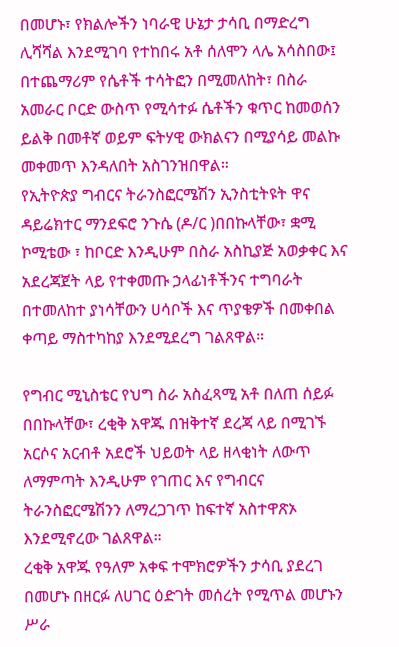በመሆኑ፣ የክልሎችን ነባራዊ ሁኔታ ታሳቢ በማድረግ ሊሻሻል እንደሚገባ የተከበሩ አቶ ሰለሞን ላሌ አሳስበው፤ በተጨማሪም የሴቶች ተሳትፎን በሚመለከት፣ በስራ አመራር ቦርድ ውስጥ የሚሳተፉ ሴቶችን ቁጥር ከመወሰን ይልቅ በመቶኛ ወይም ፍትሃዊ ውክልናን በሚያሳይ መልኩ መቀመጥ እንዳለበት አስገንዝበዋል።
የኢትዮጵያ ግብርና ትራንስፎርሜሽን ኢንስቲትዩት ዋና ዳይሬክተር ማንደፍሮ ንጉሴ (ዶ/ር )በበኩላቸው፣ ቋሚ ኮሚቴው ፣ ከቦርድ እንዲሁም በስራ አስኪያጅ አወቃቀር እና አደረጃጀት ላይ የተቀመጡ ኃላፊነቶችንና ተግባራት በተመለከተ ያነሳቸውን ሀሳቦች እና ጥያቄዎች በመቀበል ቀጣይ ማስተካከያ እንደሚደረግ ገልጸዋል።

የግብር ሚኒስቴር የህግ ስራ አስፈጻሚ አቶ በለጠ ሰይፉ በበኩላቸው፣ ረቂቅ አዋጁ በዝቅተኛ ደረጃ ላይ በሚገኙ አርሶና አርብቶ አደሮች ህይወት ላይ ዘላቂነት ለውጥ ለማምጣት እንዲሁም የገጠር እና የግብርና ትራንስፎርሜሽንን ለማረጋገጥ ከፍተኛ አስተዋጽኦ እንደሚኖረው ገልጸዋል።
ረቂቅ አዋጁ የዓለም አቀፍ ተሞክሮዎችን ታሳቢ ያደረገ በመሆኑ በዘርፉ ለሀገር ዕድገት መሰረት የሚጥል መሆኑን ሥራ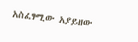አስፈፃሚው አያይዘው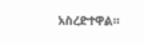አስረድተዋል።